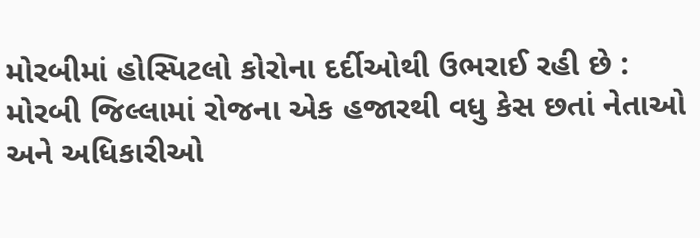મોરબીમાં હોસ્પિટલો કોરોના દર્દીઓથી ઉભરાઈ રહી છે : મોરબી જિલ્લામાં રોજના એક હજારથી વધુ કેસ છતાં નેતાઓ અને અધિકારીઓ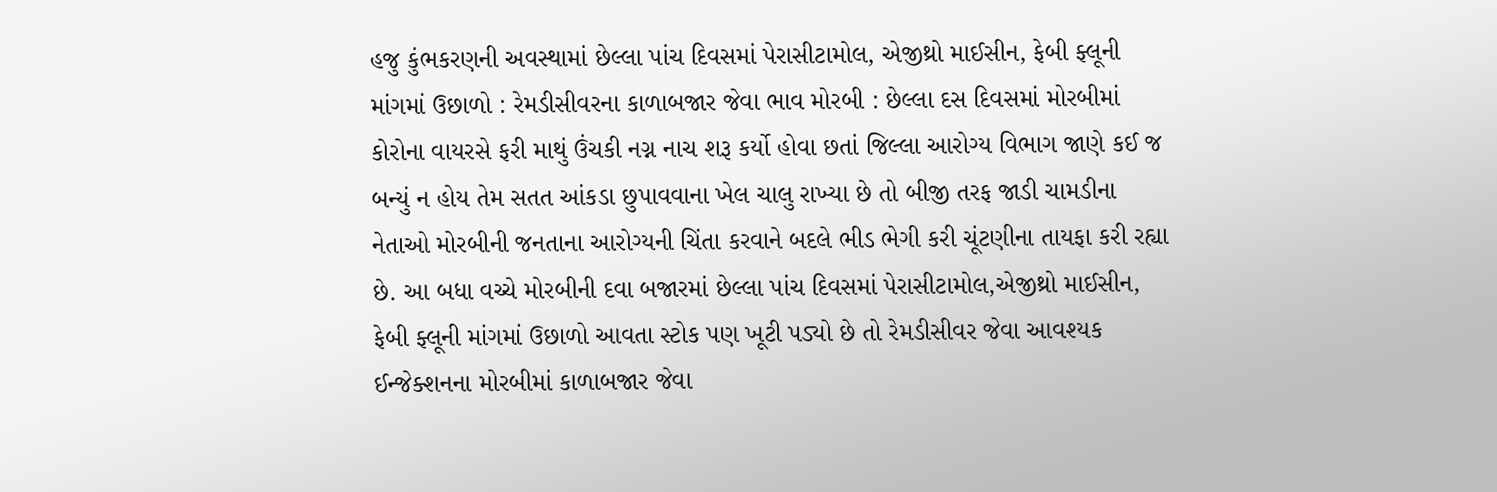હજુ કુંભકરણની અવસ્થામાં છેલ્લા પાંચ દિવસમાં પેરાસીટામોલ, એજીથ્રો માઈસીન, ફેબી ફ્લૂની માંગમાં ઉછાળો : રેમડીસીવરના કાળાબજાર જેવા ભાવ મોરબી : છેલ્લા દસ દિવસમાં મોરબીમાં કોરોના વાયરસે ફરી માથું ઉંચકી નગ્ન નાચ શરૂ કર્યો હોવા છતાં જિલ્લા આરોગ્ય વિભાગ જાણે કઈ જ બન્યું ન હોય તેમ સતત આંકડા છુપાવવાના ખેલ ચાલુ રાખ્યા છે તો બીજી તરફ જાડી ચામડીના નેતાઓ મોરબીની જનતાના આરોગ્યની ચિંતા કરવાને બદલે ભીડ ભેગી કરી ચૂંટણીના તાયફા કરી રહ્યા છે. આ બધા વચ્ચે મોરબીની દવા બજારમાં છેલ્લા પાંચ દિવસમાં પેરાસીટામોલ,એજીથ્રો માઈસીન, ફેબી ફ્લૂની માંગમાં ઉછાળો આવતા સ્ટોક પણ ખૂટી પડ્યો છે તો રેમડીસીવર જેવા આવશ્યક ઈન્જેક્શનના મોરબીમાં કાળાબજાર જેવા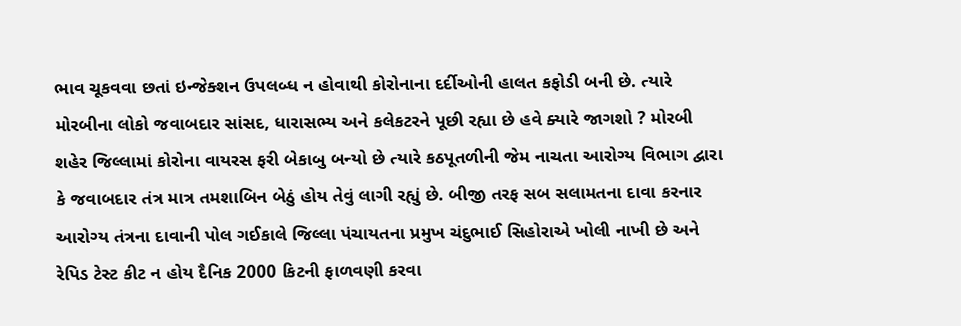ભાવ ચૂકવવા છતાં ઇન્જેક્શન ઉપલબ્ધ ન હોવાથી કોરોનાના દર્દીઓની હાલત કફોડી બની છે. ત્યારે મોરબીના લોકો જવાબદાર સાંસદ, ધારાસભ્ય અને કલેકટરને પૂછી રહ્યા છે હવે ક્યારે જાગશો ? મોરબી શહેર જિલ્લામાં કોરોના વાયરસ ફરી બેકાબુ બન્યો છે ત્યારે કઠપૂતળીની જેમ નાચતા આરોગ્ય વિભાગ દ્વારા કે જવાબદાર તંત્ર માત્ર તમશાબિન બેઠું હોય તેવું લાગી રહ્યું છે. બીજી તરફ સબ સલામતના દાવા કરનાર આરોગ્ય તંત્રના દાવાની પોલ ગઈકાલે જિલ્લા પંચાયતના પ્રમુખ ચંદુભાઈ સિહોરાએ ખોલી નાખી છે અને રેપિડ ટેસ્ટ કીટ ન હોય દૈનિક 2000 કિટની ફાળવણી કરવા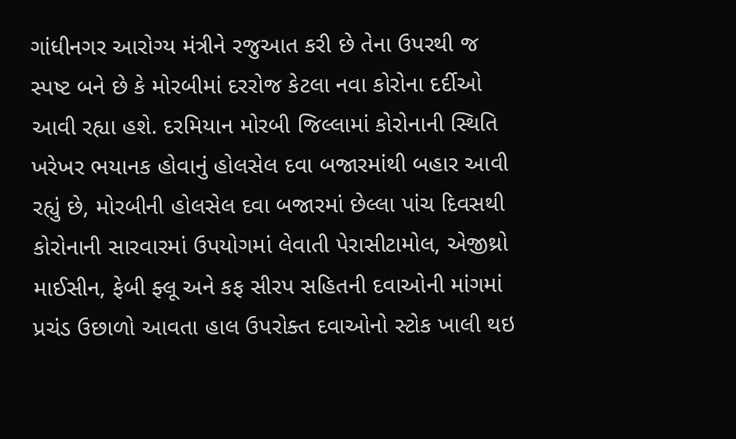ગાંધીનગર આરોગ્ય મંત્રીને રજુઆત કરી છે તેના ઉપરથી જ સ્પષ્ટ બને છે કે મોરબીમાં દરરોજ કેટલા નવા કોરોના દર્દીઓ આવી રહ્યા હશે. દરમિયાન મોરબી જિલ્લામાં કોરોનાની સ્થિતિ ખરેખર ભયાનક હોવાનું હોલસેલ દવા બજારમાંથી બહાર આવી રહ્યું છે, મોરબીની હોલસેલ દવા બજારમાં છેલ્લા પાંચ દિવસથી કોરોનાની સારવારમાં ઉપયોગમાં લેવાતી પેરાસીટામોલ, એજીથ્રો માઈસીન, ફેબી ફ્લૂ અને કફ સીરપ સહિતની દવાઓની માંગમાં પ્રચંડ ઉછાળો આવતા હાલ ઉપરોક્ત દવાઓનો સ્ટોક ખાલી થઇ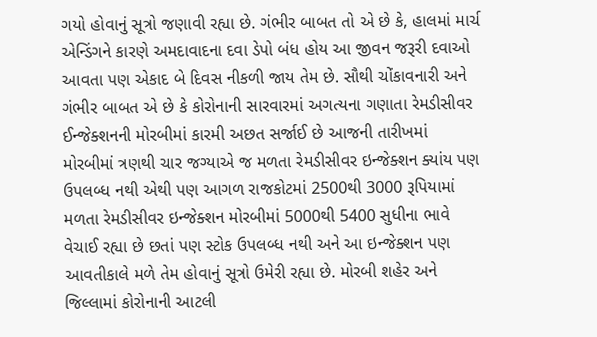ગયો હોવાનું સૂત્રો જણાવી રહ્યા છે. ગંભીર બાબત તો એ છે કે, હાલમાં માર્ચ એન્ડિંગને કારણે અમદાવાદના દવા ડેપો બંધ હોય આ જીવન જરૂરી દવાઓ આવતા પણ એકાદ બે દિવસ નીકળી જાય તેમ છે. સૌથી ચોંકાવનારી અને ગંભીર બાબત એ છે કે કોરોનાની સારવારમાં અગત્યના ગણાતા રેમડીસીવર ઈન્જેક્શનની મોરબીમાં કારમી અછત સર્જાઈ છે આજની તારીખમાં મોરબીમાં ત્રણથી ચાર જગ્યાએ જ મળતા રેમડીસીવર ઇન્જેક્શન ક્યાંય પણ ઉપલબ્ધ નથી એથી પણ આગળ રાજકોટમાં 2500થી 3000 રૂપિયામાં મળતા રેમડીસીવર ઇન્જેક્શન મોરબીમાં 5000થી 5400 સુધીના ભાવે વેચાઈ રહ્યા છે છતાં પણ સ્ટોક ઉપલબ્ધ નથી અને આ ઇન્જેક્શન પણ આવતીકાલે મળે તેમ હોવાનું સૂત્રો ઉમેરી રહ્યા છે. મોરબી શહેર અને જિલ્લામાં કોરોનાની આટલી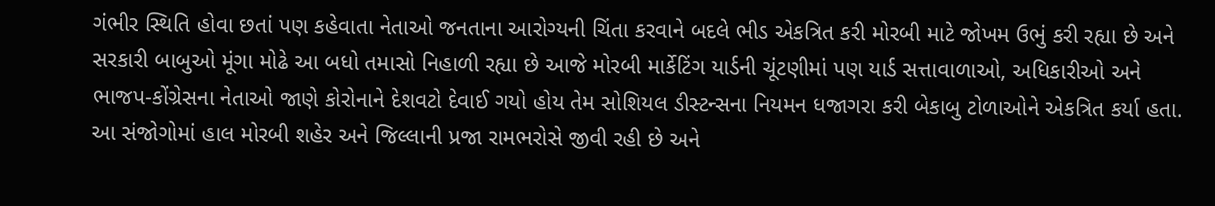ગંભીર સ્થિતિ હોવા છતાં પણ કહેવાતા નેતાઓ જનતાના આરોગ્યની ચિંતા કરવાને બદલે ભીડ એકત્રિત કરી મોરબી માટે જોખમ ઉભું કરી રહ્યા છે અને સરકારી બાબુઓ મૂંગા મોઢે આ બધો તમાસો નિહાળી રહ્યા છે આજે મોરબી માર્કેટિંગ યાર્ડની ચૂંટણીમાં પણ યાર્ડ સત્તાવાળાઓ, અધિકારીઓ અને ભાજપ-કોંગ્રેસના નેતાઓ જાણે કોરોનાને દેશવટો દેવાઈ ગયો હોય તેમ સોશિયલ ડીસ્ટન્સના નિયમન ધજાગરા કરી બેકાબુ ટોળાઓને એકત્રિત કર્યા હતા. આ સંજોગોમાં હાલ મોરબી શહેર અને જિલ્લાની પ્રજા રામભરોસે જીવી રહી છે અને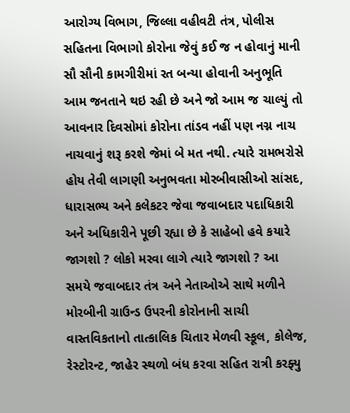આરોગ્ય વિભાગ, જિલ્લા વહીવટી તંત્ર, પોલીસ સહિતના વિભાગો કોરોના જેવું કઈ જ ન હોવાનું માની સૌ સૌની કામગીરીમાં રત બન્યા હોવાની અનુભૂતિ આમ જનતાને થઇ રહી છે અને જો આમ જ ચાલ્યું તો આવનાર દિવસોમાં કોરોના તાંડવ નહીં પણ નગ્ન નાચ નાચવાનું શરૂ કરશે જેમાં બે મત નથી. ત્યારે રામભરોસે હોય તેવી લાગણી અનુભવતા મોરબીવાસીઓ સાંસદ, ધારાસભ્ય અને કલેકટર જેવા જવાબદાર પદાધિકારી અને અધિકારીને પૂછી રહ્યા છે કે સાહેબો હવે કયારે જાગશો ? લોકો મરવા લાગે ત્યારે જાગશો ? આ સમયે જવાબદાર તંત્ર અને નેતાઓએ સાથે મળીને મોરબીની ગ્રાઉન્ડ ઉપરની કોરોનાની સાચી વાસ્તવિકતાનો તાત્કાલિક ચિતાર મેળવી સ્કૂલ, કોલેજ, રેસ્ટોરન્ટ, જાહેર સ્થળો બંધ કરવા સહિત રાત્રી કરફ્યુ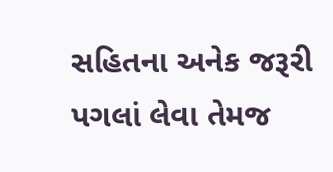સહિતના અનેક જરૂરી પગલાં લેવા તેમજ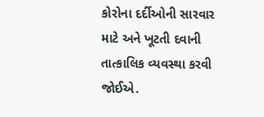કોરોના દર્દીઓની સારવાર માટે અને ખૂટતી દવાની તાત્કાલિક વ્યવસ્થા કરવી જોઈએ.